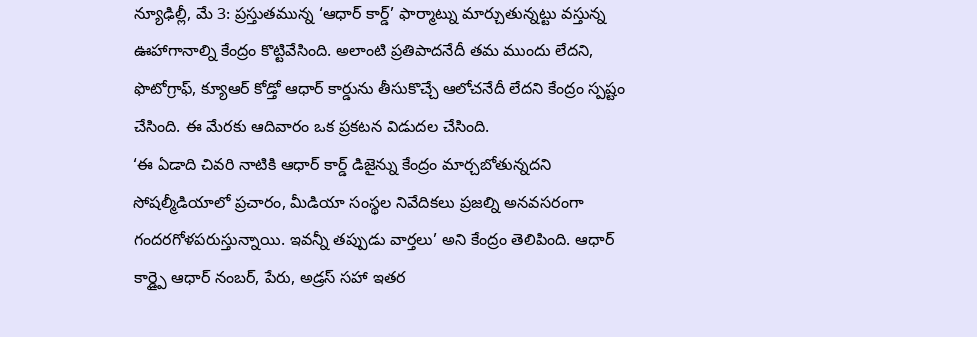న్యూఢిల్లీ, మే 3: ప్రస్తుతమున్న ‘ఆధార్ కార్డ్’ ఫార్మాట్ను మార్చుతున్నట్టు వస్తున్న ఊహాగానాల్ని కేంద్రం కొట్టివేసింది. అలాంటి ప్రతిపాదనేదీ తమ ముందు లేదని, ఫొటోగ్రాఫ్, క్యూఆర్ కోడ్తో ఆధార్ కార్డును తీసుకొచ్చే ఆలోచనేదీ లేదని కేంద్రం స్పష్టం చేసింది. ఈ మేరకు ఆదివారం ఒక ప్రకటన విడుదల చేసింది.
‘ఈ ఏడాది చివరి నాటికి ఆధార్ కార్డ్ డిజైన్ను కేంద్రం మార్చబోతున్నదని సోషల్మీడియాలో ప్రచారం, మీడియా సంస్థల నివేదికలు ప్రజల్ని అనవసరంగా గందరగోళపరుస్తున్నాయి. ఇవన్నీ తప్పుడు వార్తలు’ అని కేంద్రం తెలిపింది. ఆధార్ కార్డ్పై ఆధార్ నంబర్, పేరు, అడ్రస్ సహా ఇతర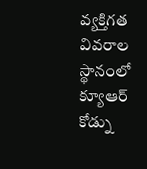వ్యక్తిగత వివరాల స్థానంలో క్యూఆర్ కోడ్ను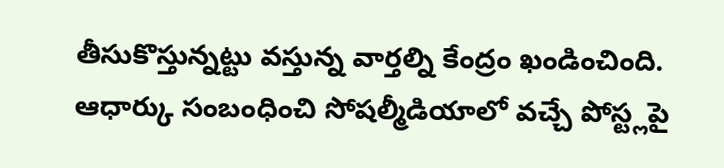తీసుకొస్తున్నట్టు వస్తున్న వార్తల్ని కేంద్రం ఖండించింది. ఆధార్కు సంబంధించి సోషల్మీడియాలో వచ్చే పోస్ట్లపై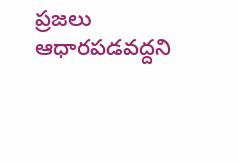ప్రజలు ఆధారపడవద్దని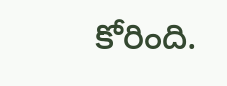కోరింది.